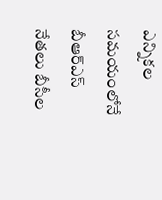ఎన్నికల సమయంలోనే బీఆర్ఎస్ నేతలు బీసీల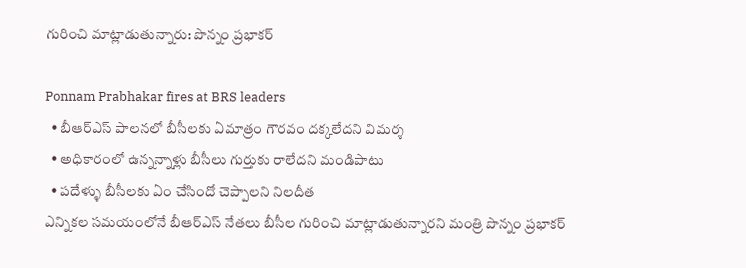గురించి మాట్లాడుతున్నారు: పొన్నం ప్రభాకర్

Ponnam Prabhakar fires at BRS leaders
  • బీఆర్ఎస్ పాలనలో బీసీలకు ఏమాత్రం గౌరవం దక్కలేదని విమర్శ
  • అధికారంలో ఉన్నన్నాళ్లు బీసీలు గుర్తుకు రాలేదని మండిపాటు
  • పదేళ్ళు బీసీలకు ఏం చేసిందో చెప్పాలని నిలదీత
ఎన్నికల సమయంలోనే బీఆర్ఎస్ నేతలు బీసీల గురించి మాట్లాడుతున్నారని మంత్రి పొన్నం ప్రభాకర్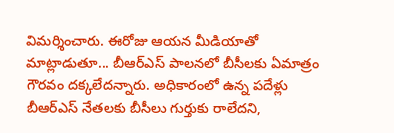విమర్శించారు. ఈరోజు ఆయన మీడియాతో మాట్లాడుతూ... బీఆర్ఎస్ పాలనలో బీసీలకు ఏమాత్రం గౌరవం దక్కలేదన్నారు. అధికారంలో ఉన్న పదేళ్లు బీఆర్ఎస్ నేతలకు బీసీలు గుర్తుకు రాలేదని,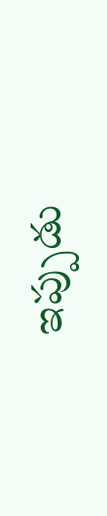ఇప్పుడు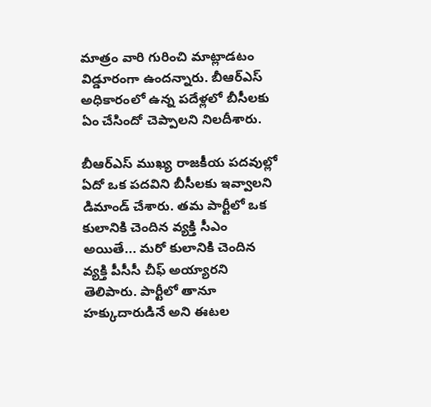మాత్రం వారి గురించి మాట్లాడటం విడ్డూరంగా ఉందన్నారు. బీఆర్ఎస్ అధికారంలో ఉన్న పదేళ్లలో బీసీలకు ఏం చేసిందో చెప్పాలని నిలదీశారు.

బీఆర్ఎస్ ముఖ్య రాజకీయ పదవుల్లో ఏదో ఒక పదవిని బీసీలకు ఇవ్వాలని డిమాండ్ చేశారు. తమ పార్టీలో ఒక కులానికి చెందిన వ్యక్తి సీఎం అయితే... మరో కులానికి చెందిన వ్యక్తి పీసీసీ చీఫ్ అయ్యారని తెలిపారు. పార్టీలో తానూ హక్కుదారుడినే అని ఈటల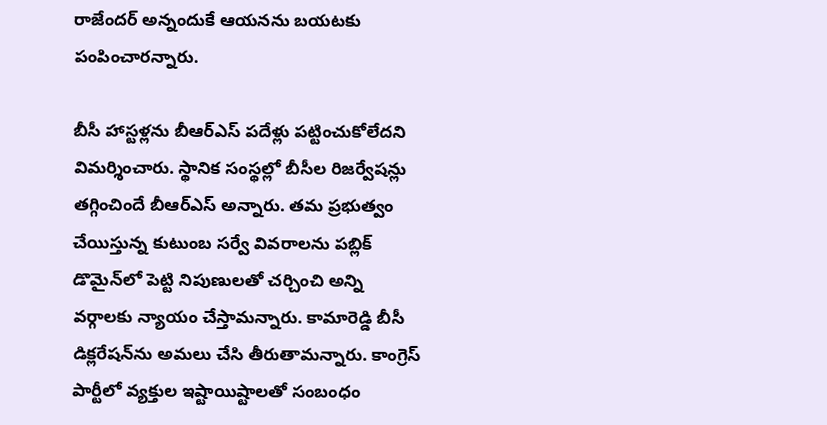రాజేందర్ అన్నందుకే ఆయనను బయటకు పంపించారన్నారు.

బీసీ హాస్టళ్లను బీఆర్ఎస్ పదేళ్లు పట్టించుకోలేదని విమర్శించారు. స్థానిక సంస్థల్లో బీసీల రిజర్వేషన్లు తగ్గించిందే బీఆర్ఎస్ అన్నారు. తమ ప్రభుత్వం చేయిస్తున్న కుటుంబ సర్వే వివరాలను పబ్లిక్ డొమైన్‌లో పెట్టి నిపుణులతో చర్చించి అన్ని వర్గాలకు న్యాయం చేస్తామన్నారు. కామారెడ్డి బీసీ డిక్లరేషన్‌ను అమలు చేసి తీరుతామన్నారు. కాంగ్రెస్ పార్టీలో వ్యక్తుల ఇష్టాయిష్టాలతో సంబంధం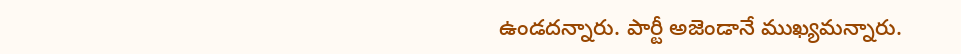ఉండదన్నారు. పార్టీ అజెండానే ముఖ్యమన్నారు.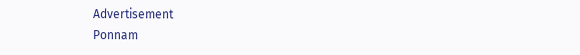Advertisement
Ponnam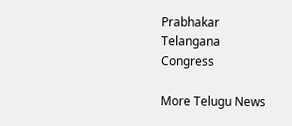Prabhakar
Telangana
Congress

More Telugu News